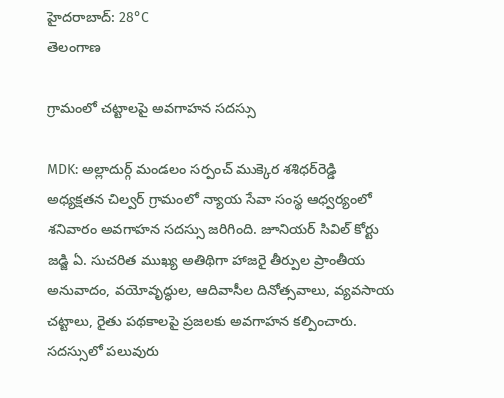హైదరాబాద్: 28°C
తెలంగాణ

గ్రామంలో చట్టాలపై అవగాహన సదస్సు

MDK: అల్లాదుర్గ్ మండలం సర్పంచ్ ముక్కెర శశిధర్‌రెడ్డి అధ్యక్షతన చిల్వర్ గ్రామంలో న్యాయ సేవా సంస్థ ఆధ్వర్యంలో శనివారం అవగాహన సదస్సు జరిగింది. జూనియర్ సివిల్ కోర్టు జడ్జి ఏ. సుచరిత ముఖ్య అతిథిగా హాజరై తీర్పుల ప్రాంతీయ అనువాదం, వయోవృద్ధుల, ఆదివాసీల దినోత్సవాలు, వ్యవసాయ చట్టాలు, రైతు పథకాలపై ప్రజలకు అవగాహన కల్పించారు. సదస్సులో పలువురు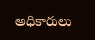అధికారులు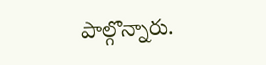పాల్గొన్నారు.